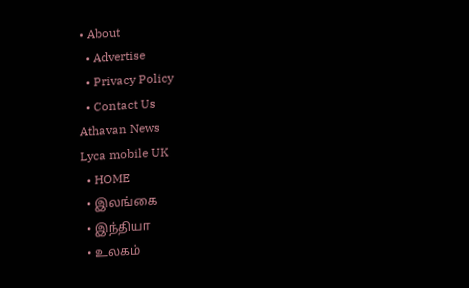• About
  • Advertise
  • Privacy Policy
  • Contact Us
Athavan News
Lyca mobile UK
  • HOME
  • இலங்கை
  • இந்தியா
  • உலகம்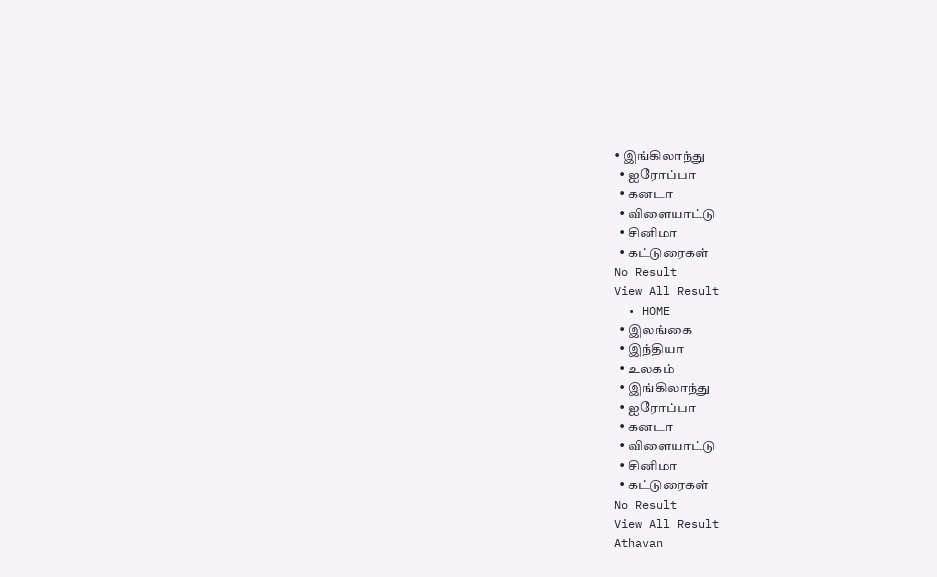• இங்கிலாந்து
  • ஐரோப்பா
  • கனடா
  • விளையாட்டு
  • சினிமா
  • கட்டுரைகள்
No Result
View All Result
  • HOME
  • இலங்கை
  • இந்தியா
  • உலகம்
  • இங்கிலாந்து
  • ஐரோப்பா
  • கனடா
  • விளையாட்டு
  • சினிமா
  • கட்டுரைகள்
No Result
View All Result
Athavan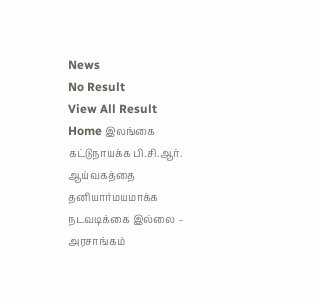News
No Result
View All Result
Home இலங்கை
கட்டுநாயக்க பி.சி.ஆர். ஆய்வகத்தை தனியார்மயமாக்க நடவடிக்கை இல்லை – அரசாங்கம்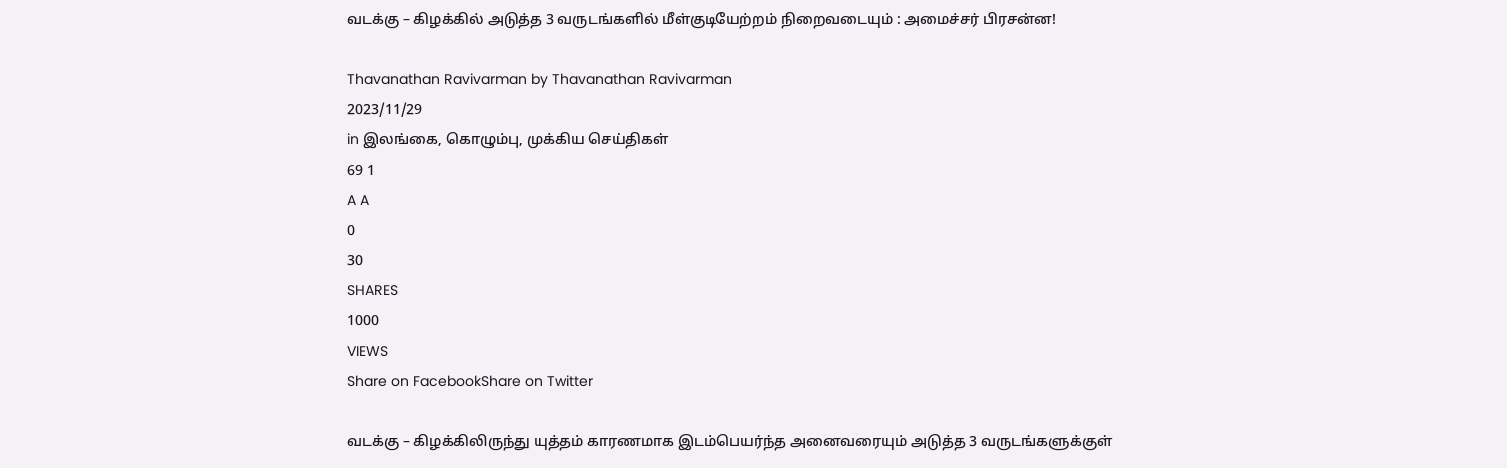வடக்கு – கிழக்கில் அடுத்த 3 வருடங்களில் மீள்குடியேற்றம் நிறைவடையும் : அமைச்சர் பிரசன்ன!

Thavanathan Ravivarman by Thavanathan Ravivarman
2023/11/29
in இலங்கை, கொழும்பு, முக்கிய செய்திகள்
69 1
A A
0
30
SHARES
1000
VIEWS
Share on FacebookShare on Twitter

வடக்கு – கிழக்கிலிருந்து யுத்தம் காரணமாக இடம்பெயர்ந்த அனைவரையும் அடுத்த 3 வருடங்களுக்குள்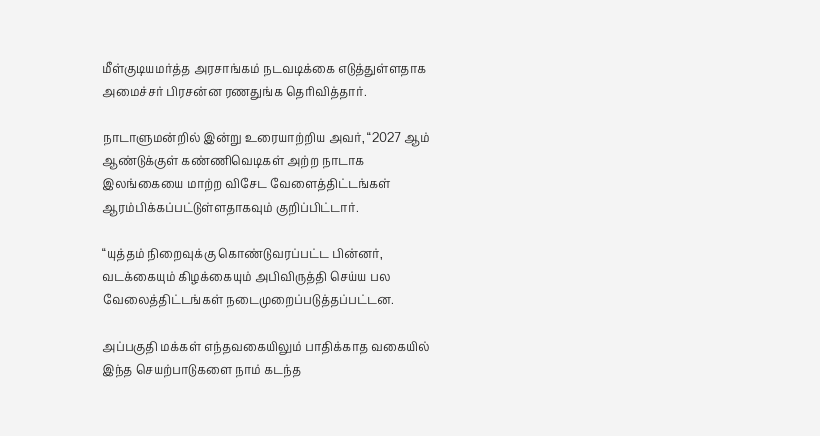மீள்குடியமர்த்த அரசாங்கம் நடவடிக்கை எடுத்துள்ளதாக அமைச்சர் பிரசன்ன ரணதுங்க தெரிவித்தார்.

நாடாளுமன்றில் இன்று உரையாற்றிய அவர், “2027 ஆம் ஆண்டுக்குள் கண்ணிவெடிகள் அற்ற நாடாக இலங்கையை மாற்ற விசேட வேளைத்திட்டங்கள் ஆரம்பிக்கப்பட்டுள்ளதாகவும் குறிப்பிட்டார்.

“யுத்தம் நிறைவுக்கு கொண்டுவரப்பட்ட பின்னர், வடக்கையும் கிழக்கையும் அபிவிருத்தி செய்ய பல வேலைத்திட்டங்கள் நடைமுறைப்படுத்தப்பட்டன.

அப்பகுதி மக்கள் எந்தவகையிலும் பாதிக்காத வகையில் இந்த செயற்பாடுகளை நாம் கடந்த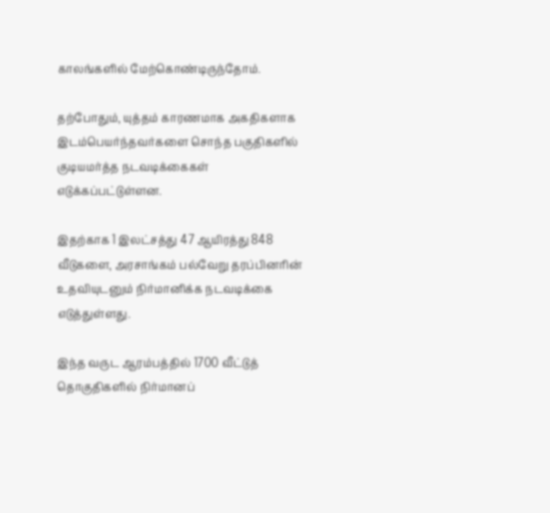காலங்களில் மேற்கொண்டிருந்தோம்.

தற்போதும், யுத்தம் காரணமாக அகதிகளாக இடம்பெயர்ந்தவர்களை சொந்த பகுதிகளில் குடியமர்த்த நடவடிக்கைகள் எடுக்கப்பட்டுள்ளன.

இதற்காக 1 இலட்சத்து 47 ஆயிரத்து 848 வீடுகளை, அரசாங்கம் பல்வேறு தரப்பினரின் உதவியுடனும் நிர்மானிக்க நடவடிக்கை எடுத்துள்ளது.

இந்த வருட ஆரம்பத்தில் 1700 வீட்டுத் தொகுதிகளில் நிர்மானப்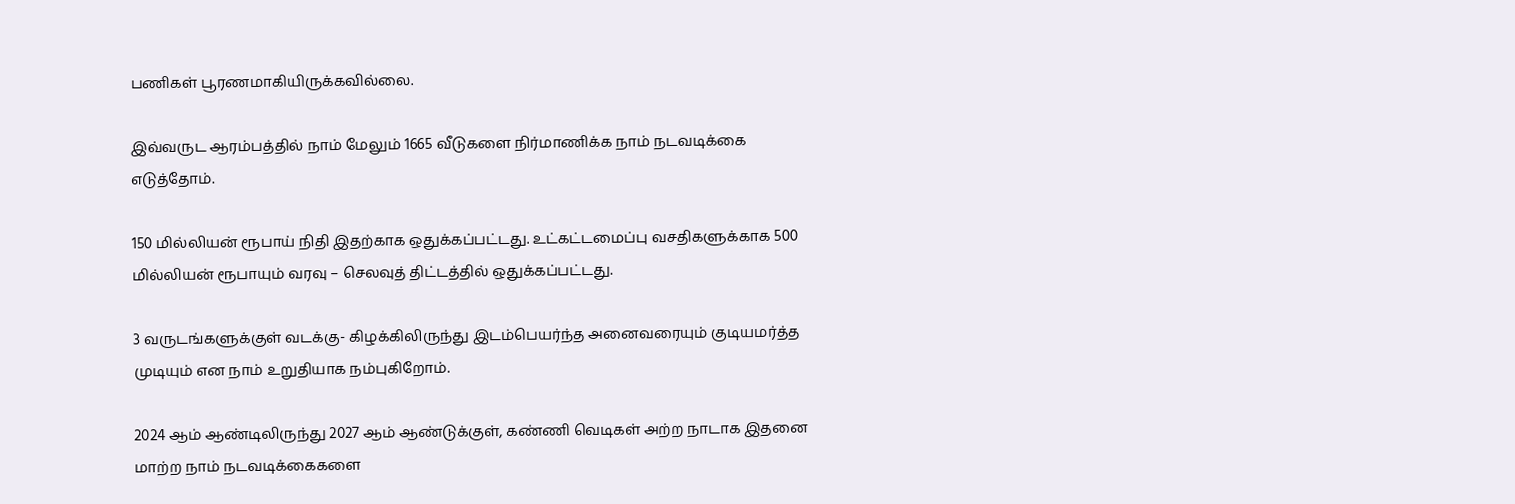பணிகள் பூரணமாகியிருக்கவில்லை.

இவ்வருட ஆரம்பத்தில் நாம் மேலும் 1665 வீடுகளை நிர்மாணிக்க நாம் நடவடிக்கை எடுத்தோம்.

150 மில்லியன் ரூபாய் நிதி இதற்காக ஒதுக்கப்பட்டது. உட்கட்டமைப்பு வசதிகளுக்காக 500 மில்லியன் ரூபாயும் வரவு – செலவுத் திட்டத்தில் ஒதுக்கப்பட்டது.

3 வருடங்களுக்குள் வடக்கு- கிழக்கிலிருந்து இடம்பெயர்ந்த அனைவரையும் குடியமர்த்த முடியும் என நாம் உறுதியாக நம்புகிறோம்.

2024 ஆம் ஆண்டிலிருந்து 2027 ஆம் ஆண்டுக்குள், கண்ணி வெடிகள் அற்ற நாடாக இதனை மாற்ற நாம் நடவடிக்கைகளை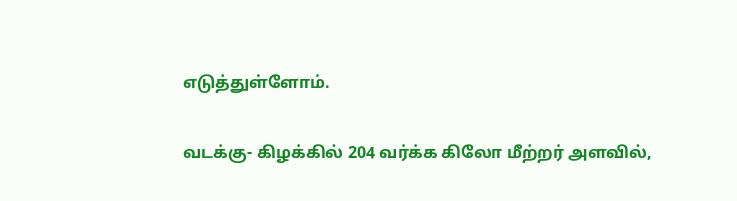எடுத்துள்ளோம்.

வடக்கு- கிழக்கில் 204 வர்க்க கிலோ மீற்றர் அளவில்,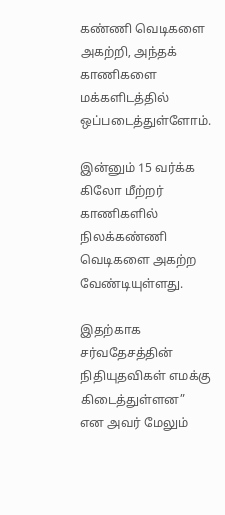கண்ணி வெடிகளை அகற்றி, அந்தக் காணிகளை மக்களிடத்தில் ஒப்படைத்துள்ளோம்.

இன்னும் 15 வர்க்க கிலோ மீற்றர் காணிகளில் நிலக்கண்ணி வெடிகளை அகற்ற வேண்டியுள்ளது.

இதற்காக சர்வதேசத்தின் நிதியுதவிகள் எமக்கு கிடைத்துள்ளன” என அவர் மேலும்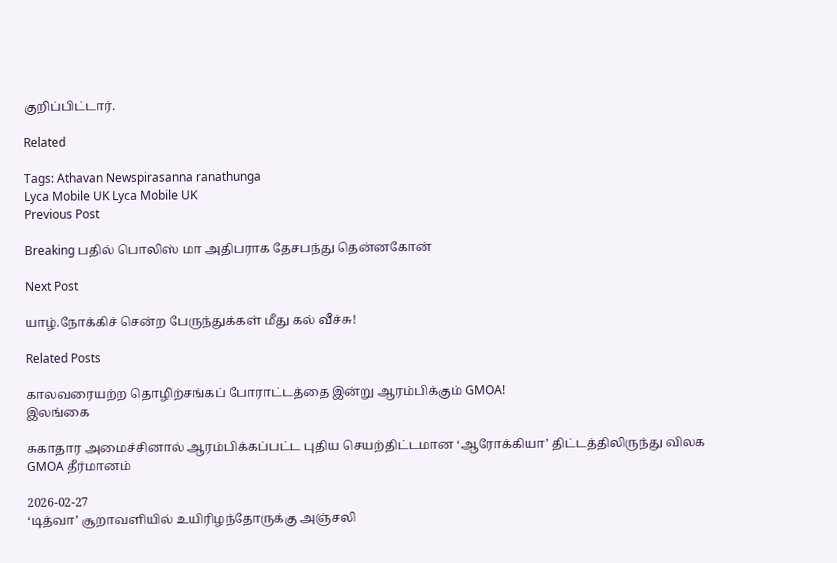குறிப்பிட்டார்.

Related

Tags: Athavan Newspirasanna ranathunga
Lyca Mobile UK Lyca Mobile UK
Previous Post

Breaking பதில் பொலிஸ் மா அதிபராக தேசபந்து தென்னகோன்

Next Post

யாழ்.நோக்கிச் சென்ற பேருந்துக்கள் மீது கல் வீச்சு!

Related Posts

காலவரையற்ற தொழிற்சங்கப் போராட்டத்தை இன்று ஆரம்பிக்கும் GMOA!
இலங்கை

சுகாதார அமைச்சினால் ஆரம்பிக்கப்பட்ட புதிய செயற்திட்டமான ‘ஆரோக்கியா’ திட்டத்திலிருந்து விலக GMOA தீர்மானம்

2026-02-27
‘டித்வா’ சூறாவளியில் உயிரிழந்தோருக்கு அஞ்சலி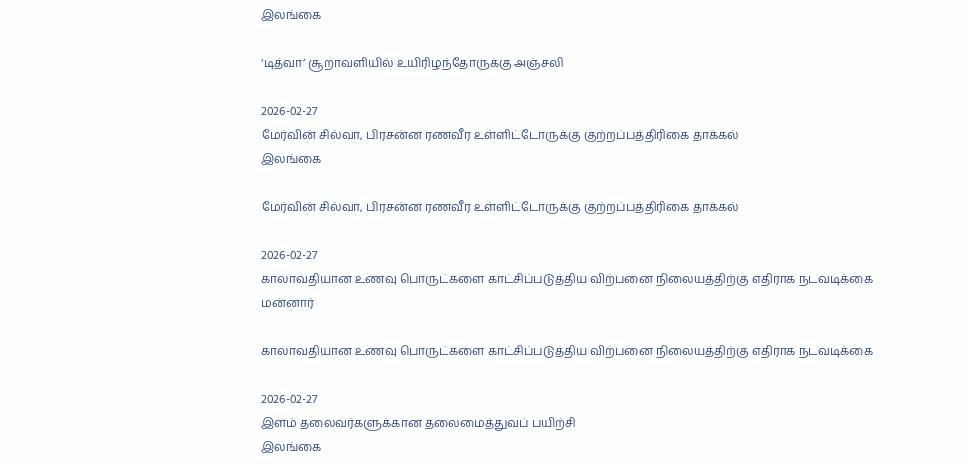இலங்கை

‘டித்வா’ சூறாவளியில் உயிரிழந்தோருக்கு அஞ்சலி

2026-02-27
மேர்வின் சில்வா, பிரசன்ன ரணவீர உள்ளிட்டோருக்கு குற்றப்பத்திரிகை தாக்கல்
இலங்கை

மேர்வின் சில்வா, பிரசன்ன ரணவீர உள்ளிட்டோருக்கு குற்றப்பத்திரிகை தாக்கல்

2026-02-27
காலாவதியான உணவு பொருட்களை காட்சிப்படுத்திய விற்பனை நிலையத்திற்கு எதிராக நடவடிக்கை
மன்னார்

காலாவதியான உணவு பொருட்களை காட்சிப்படுத்திய விற்பனை நிலையத்திற்கு எதிராக நடவடிக்கை

2026-02-27
இளம் தலைவர்களுக்கான தலைமைத்துவப் பயிற்சி
இலங்கை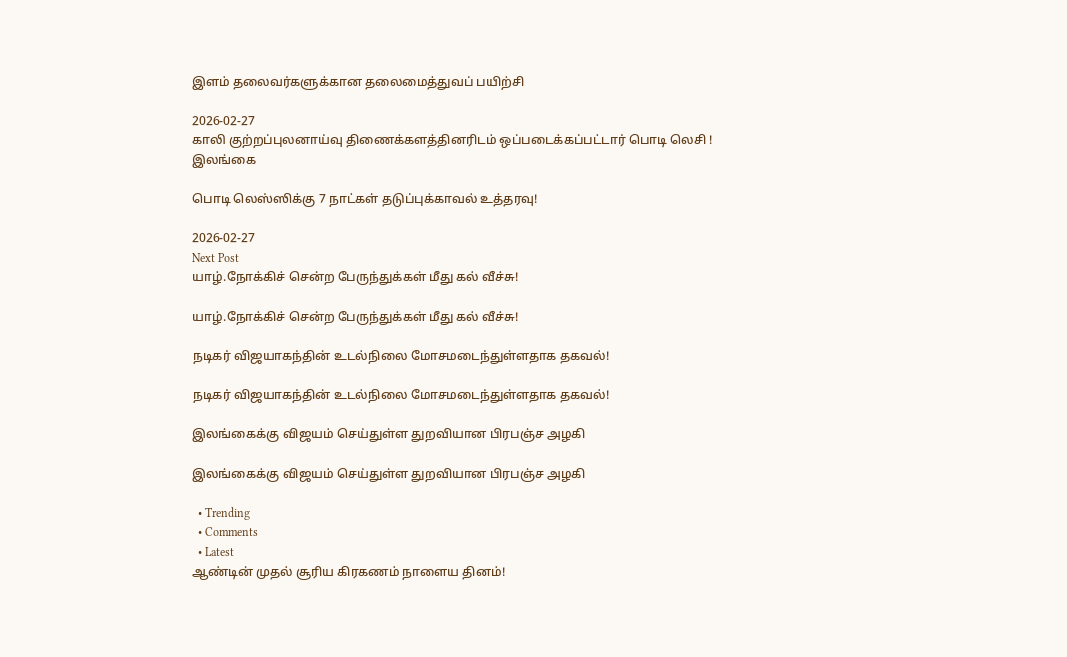இளம் தலைவர்களுக்கான தலைமைத்துவப் பயிற்சி

2026-02-27
காலி குற்றப்புலனாய்வு திணைக்களத்தினரிடம் ஒப்படைக்கப்பட்டார் பொடி லெசி !
இலங்கை

பொடி லெஸ்ஸிக்கு 7 நாட்கள் தடுப்புக்காவல் உத்தரவு!

2026-02-27
Next Post
யாழ்.நோக்கிச் சென்ற பேருந்துக்கள் மீது கல் வீச்சு!

யாழ்.நோக்கிச் சென்ற பேருந்துக்கள் மீது கல் வீச்சு!

நடிகர் விஜயாகந்தின் உடல்நிலை மோசமடைந்துள்ளதாக தகவல்!

நடிகர் விஜயாகந்தின் உடல்நிலை மோசமடைந்துள்ளதாக தகவல்!

இலங்கைக்கு விஜயம் செய்துள்ள துறவியான பிரபஞ்ச அழகி

இலங்கைக்கு விஜயம் செய்துள்ள துறவியான பிரபஞ்ச அழகி

  • Trending
  • Comments
  • Latest
ஆண்டின் முதல் சூரிய கிரகணம் நாளைய தினம்!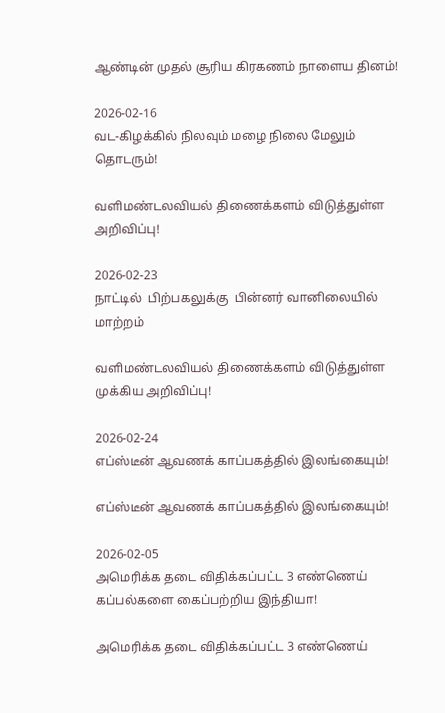ஆண்டின் முதல் சூரிய கிரகணம் நாளைய தினம்!

2026-02-16
வட-கிழக்கில் நிலவும் மழை நிலை மேலும் தொடரும்!

வளிமண்டலவியல் திணைக்களம் விடுத்துள்ள அறிவிப்பு!

2026-02-23
நாட்டில்  பிற்பகலுக்கு  பின்னர் வானிலையில் மாற்றம்

வளிமண்டலவியல் திணைக்களம் விடுத்துள்ள முக்கிய அறிவிப்பு!

2026-02-24
எப்ஸ்டீன் ஆவணக் காப்பகத்தில் இலங்கையும்!

எப்ஸ்டீன் ஆவணக் காப்பகத்தில் இலங்கையும்!

2026-02-05
அமெரிக்க தடை விதிக்கப்பட்ட 3 எண்ணெய் கப்பல்களை கைப்பற்றிய இந்தியா!

அமெரிக்க தடை விதிக்கப்பட்ட 3 எண்ணெய்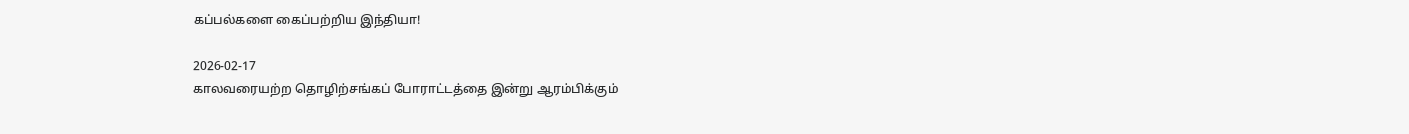கப்பல்களை கைப்பற்றிய இந்தியா!

2026-02-17
காலவரையற்ற தொழிற்சங்கப் போராட்டத்தை இன்று ஆரம்பிக்கும்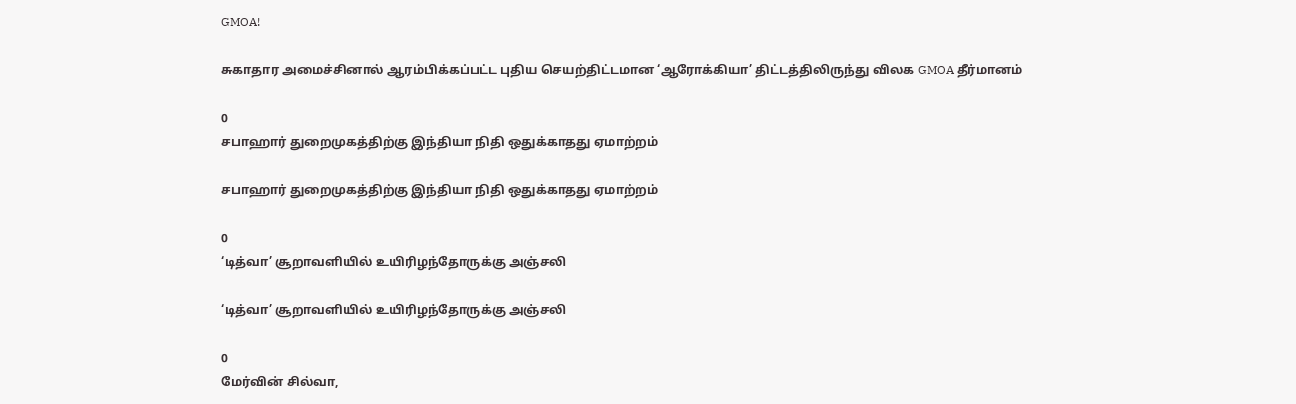GMOA!

சுகாதார அமைச்சினால் ஆரம்பிக்கப்பட்ட புதிய செயற்திட்டமான ‘ஆரோக்கியா’ திட்டத்திலிருந்து விலக GMOA தீர்மானம்

0
சபாஹார் துறைமுகத்திற்கு இந்தியா நிதி ஒதுக்காதது ஏமாற்றம்

சபாஹார் துறைமுகத்திற்கு இந்தியா நிதி ஒதுக்காதது ஏமாற்றம்

0
‘டித்வா’ சூறாவளியில் உயிரிழந்தோருக்கு அஞ்சலி

‘டித்வா’ சூறாவளியில் உயிரிழந்தோருக்கு அஞ்சலி

0
மேர்வின் சில்வா,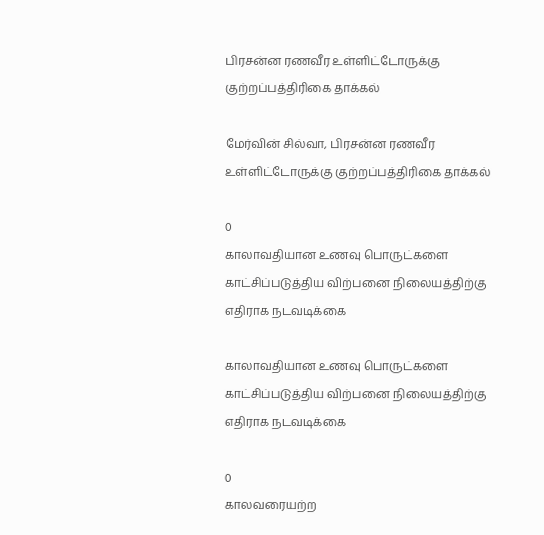பிரசன்ன ரணவீர உள்ளிட்டோருக்கு குற்றப்பத்திரிகை தாக்கல்

மேர்வின் சில்வா, பிரசன்ன ரணவீர உள்ளிட்டோருக்கு குற்றப்பத்திரிகை தாக்கல்

0
காலாவதியான உணவு பொருட்களை காட்சிப்படுத்திய விற்பனை நிலையத்திற்கு எதிராக நடவடிக்கை

காலாவதியான உணவு பொருட்களை காட்சிப்படுத்திய விற்பனை நிலையத்திற்கு எதிராக நடவடிக்கை

0
காலவரையற்ற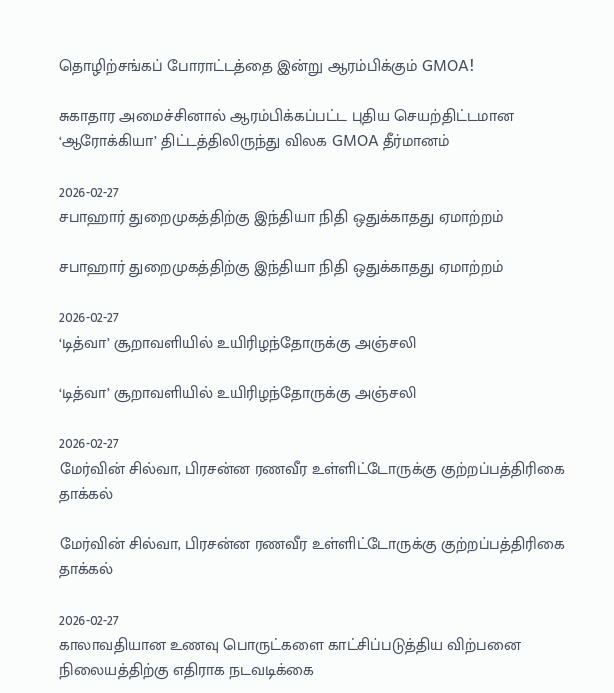தொழிற்சங்கப் போராட்டத்தை இன்று ஆரம்பிக்கும் GMOA!

சுகாதார அமைச்சினால் ஆரம்பிக்கப்பட்ட புதிய செயற்திட்டமான ‘ஆரோக்கியா’ திட்டத்திலிருந்து விலக GMOA தீர்மானம்

2026-02-27
சபாஹார் துறைமுகத்திற்கு இந்தியா நிதி ஒதுக்காதது ஏமாற்றம்

சபாஹார் துறைமுகத்திற்கு இந்தியா நிதி ஒதுக்காதது ஏமாற்றம்

2026-02-27
‘டித்வா’ சூறாவளியில் உயிரிழந்தோருக்கு அஞ்சலி

‘டித்வா’ சூறாவளியில் உயிரிழந்தோருக்கு அஞ்சலி

2026-02-27
மேர்வின் சில்வா, பிரசன்ன ரணவீர உள்ளிட்டோருக்கு குற்றப்பத்திரிகை தாக்கல்

மேர்வின் சில்வா, பிரசன்ன ரணவீர உள்ளிட்டோருக்கு குற்றப்பத்திரிகை தாக்கல்

2026-02-27
காலாவதியான உணவு பொருட்களை காட்சிப்படுத்திய விற்பனை நிலையத்திற்கு எதிராக நடவடிக்கை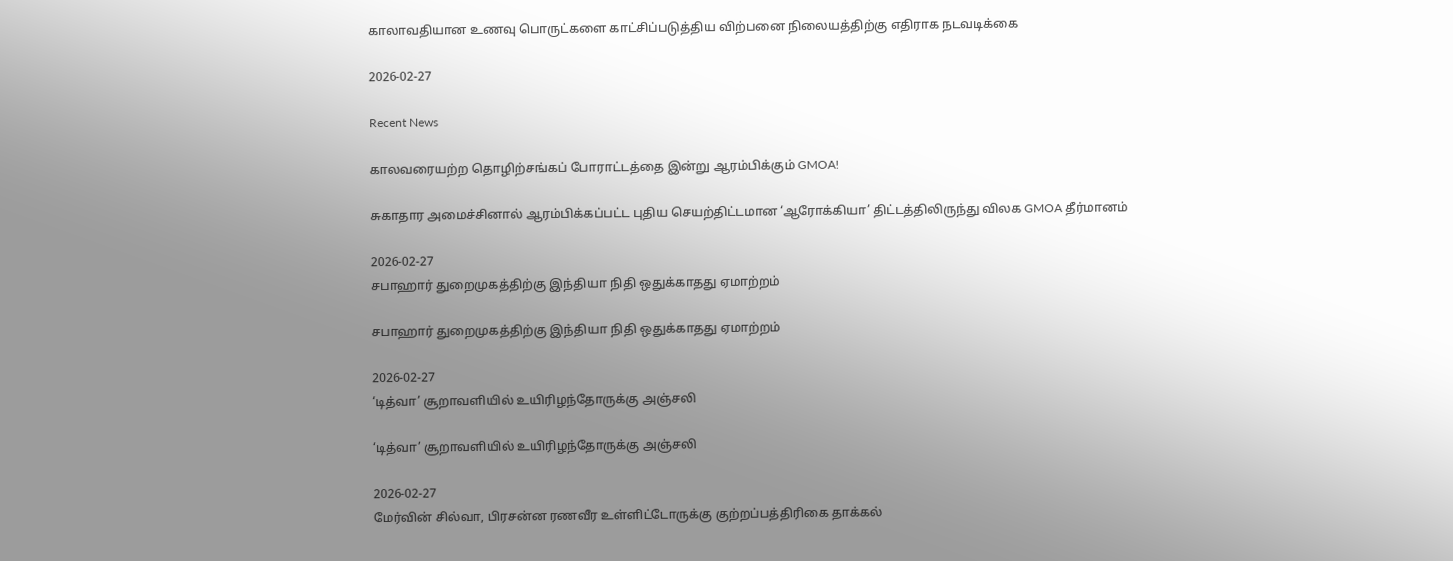காலாவதியான உணவு பொருட்களை காட்சிப்படுத்திய விற்பனை நிலையத்திற்கு எதிராக நடவடிக்கை

2026-02-27

Recent News

காலவரையற்ற தொழிற்சங்கப் போராட்டத்தை இன்று ஆரம்பிக்கும் GMOA!

சுகாதார அமைச்சினால் ஆரம்பிக்கப்பட்ட புதிய செயற்திட்டமான ‘ஆரோக்கியா’ திட்டத்திலிருந்து விலக GMOA தீர்மானம்

2026-02-27
சபாஹார் துறைமுகத்திற்கு இந்தியா நிதி ஒதுக்காதது ஏமாற்றம்

சபாஹார் துறைமுகத்திற்கு இந்தியா நிதி ஒதுக்காதது ஏமாற்றம்

2026-02-27
‘டித்வா’ சூறாவளியில் உயிரிழந்தோருக்கு அஞ்சலி

‘டித்வா’ சூறாவளியில் உயிரிழந்தோருக்கு அஞ்சலி

2026-02-27
மேர்வின் சில்வா, பிரசன்ன ரணவீர உள்ளிட்டோருக்கு குற்றப்பத்திரிகை தாக்கல்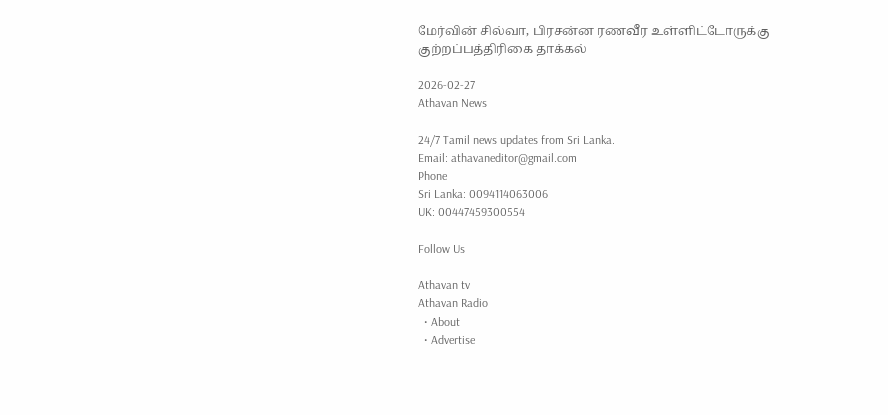மேர்வின் சில்வா, பிரசன்ன ரணவீர உள்ளிட்டோருக்கு குற்றப்பத்திரிகை தாக்கல்

2026-02-27
Athavan News

24/7 Tamil news updates from Sri Lanka.
Email: athavaneditor@gmail.com
Phone
Sri Lanka: 0094114063006
UK: 00447459300554

Follow Us

Athavan tv
Athavan Radio
  • About
  • Advertise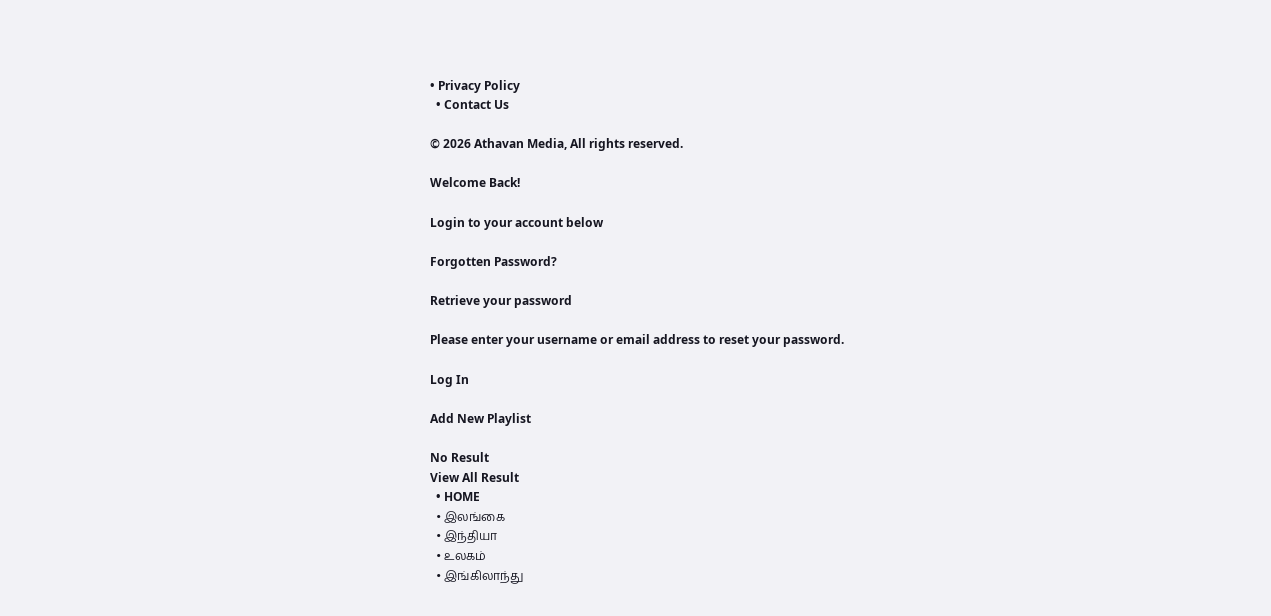• Privacy Policy
  • Contact Us

© 2026 Athavan Media, All rights reserved.

Welcome Back!

Login to your account below

Forgotten Password?

Retrieve your password

Please enter your username or email address to reset your password.

Log In

Add New Playlist

No Result
View All Result
  • HOME
  • இலங்கை
  • இந்தியா
  • உலகம்
  • இங்கிலாந்து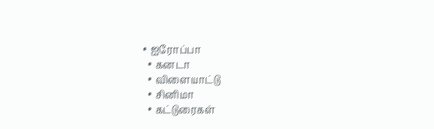• ஐரோப்பா
  • கனடா
  • விளையாட்டு
  • சினிமா
  • கட்டுரைகள்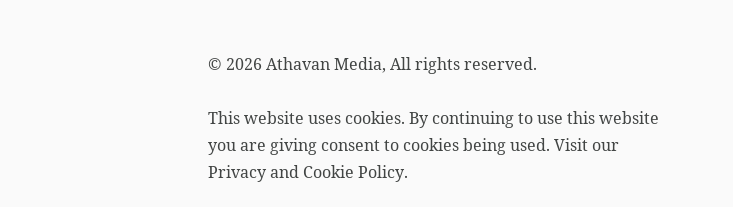© 2026 Athavan Media, All rights reserved.

This website uses cookies. By continuing to use this website you are giving consent to cookies being used. Visit our Privacy and Cookie Policy.